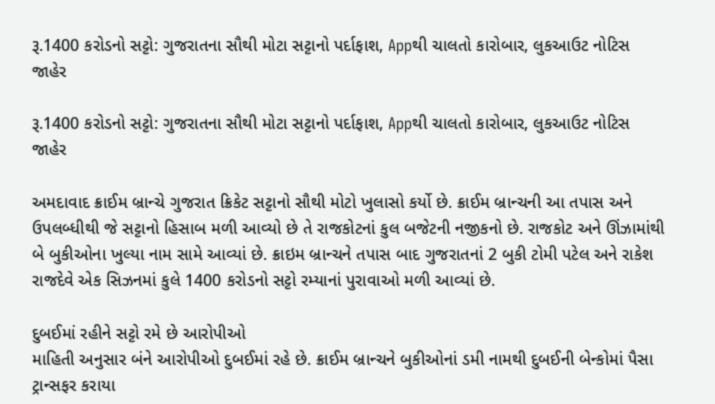રૂ.1400 કરોડનો સટ્ટો: ગુજરાતના સૌથી મોટા સટ્ટાનો પર્દાફાશ, Appથી ચાલતો કારોબાર, લુકઆઉટ નોટિસ જાહેર

રૂ.1400 કરોડનો સટ્ટો: ગુજરાતના સૌથી મોટા સટ્ટાનો પર્દાફાશ, Appથી ચાલતો કારોબાર, લુકઆઉટ નોટિસ જાહેર

અમદાવાદ ક્રાઈમ બ્રાન્ચે ગુજરાત ક્રિકેટ સટ્ટાનો સૌથી મોટો ખુલાસો કર્યો છે. ક્રાઈમ બ્રાન્ચની આ તપાસ અને ઉપલબ્ધીથી જે સટ્ટાનો હિસાબ મળી આવ્યો છે તે રાજકોટનાં કુલ બજેટની નજીકનો છે. રાજકોટ અને ઊંઝામાંથી બે બુકીઓના ખુલ્યા નામ સામે આવ્યાં છે. ક્રાઇમ બ્રાન્ચને તપાસ બાદ ગુજરાતનાં 2 બુકી ટોમી પટેલ અને રાકેશ રાજદેવે એક સિઝનમાં કુલે 1400 કરોડનો સટ્ટો રમ્યાનાં પુરાવાઓ મળી આવ્યાં છે.

દુબઈમાં રહીને સટ્ટો રમે છે આરોપીઓ
માહિતી અનુસાર બંને આરોપીઓ દુબઈમાં રહે છે. ક્રાઈમ બ્રાન્ચને બુકીઓનાં ડમી નામથી દુબઈની બેન્કોમાં પૈસા ટ્રાન્સફર કરાયા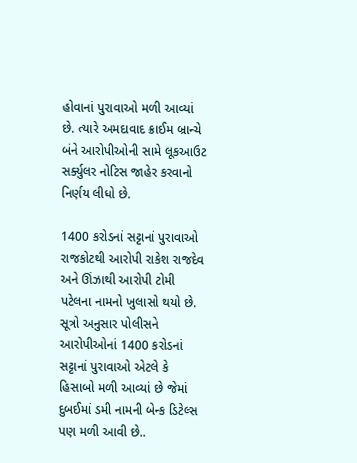હોવાનાં પુરાવાઓ મળી આવ્યાં છે. ત્યારે અમદાવાદ ક્રાઈમ બ્રાન્ચે બંને આરોપીઓની સામે લૂકઆઉટ સર્ક્યુલર નોટિસ જાહેર કરવાનો નિર્ણય લીધો છે.

1400 કરોડનાં સટ્ટાનાં પુરાવાઓ
રાજકોટથી આરોપી રાકેશ રાજદેવ અને ઊંઝાથી આરોપી ટોમી પટેલના નામનો ખુલાસો થયો છે. સૂત્રો અનુસાર પોલીસને આરોપીઓનાં 1400 કરોડનાં સટ્ટાનાં પુરાવાઓ એટલે કે હિસાબો મળી આવ્યાં છે જેમાં દુબઈમાં ડમી નામની બેન્ક ડિટેલ્સ પણ મળી આવી છે..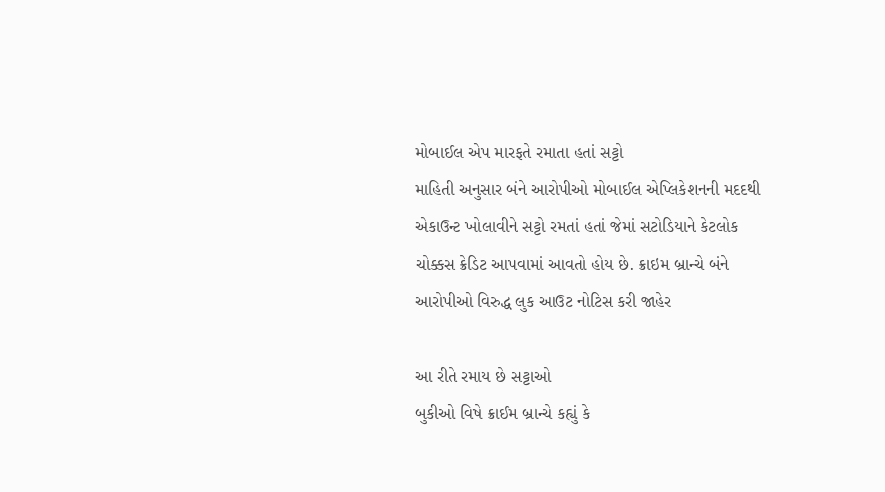મોબાઈલ એપ મારફતે રમાતા હતાં સટ્ટો
માહિતી અનુસાર બંને આરોપીઓ મોબાઈલ એપ્લિકેશનની મદદથી એકાઉન્ટ ખોલાવીને સટ્ટો રમતાં હતાં જેમાં સટોડિયાને કેટલોક ચોક્કસ ક્રેડિટ આપવામાં આવતો હોય છે. ક્રાઇમ બ્રાન્ચે બંને આરોપીઓ વિરુદ્ધ લુક આઉટ નોટિસ કરી જાહેર

આ રીતે રમાય છે સટ્ટાઓ
બુકીઓ વિષે ક્રાઈમ બ્રાન્ચે કહ્યું કે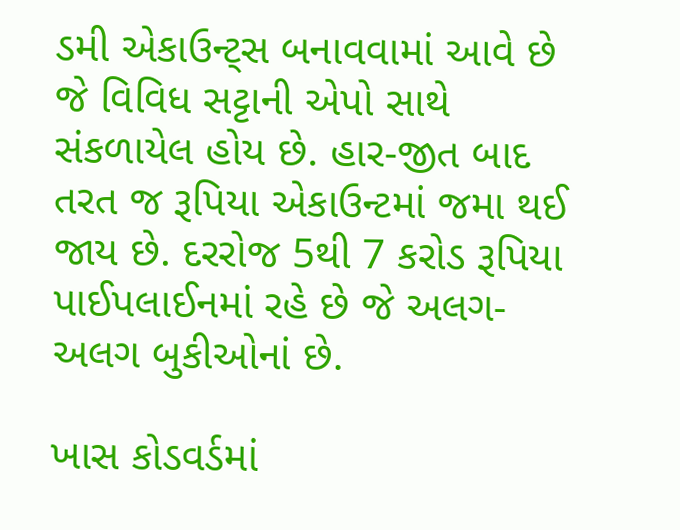ડમી એકાઉન્ટ્સ બનાવવામાં આવે છે જે વિવિધ સટ્ટાની એપો સાથે સંકળાયેલ હોય છે. હાર-જીત બાદ તરત જ રૂપિયા એકાઉન્ટમાં જમા થઈ જાય છે. દરરોજ 5થી 7 કરોડ રૂપિયા પાઈપલાઈનમાં રહે છે જે અલગ-અલગ બુકીઓનાં છે.

ખાસ કોડવર્ડમાં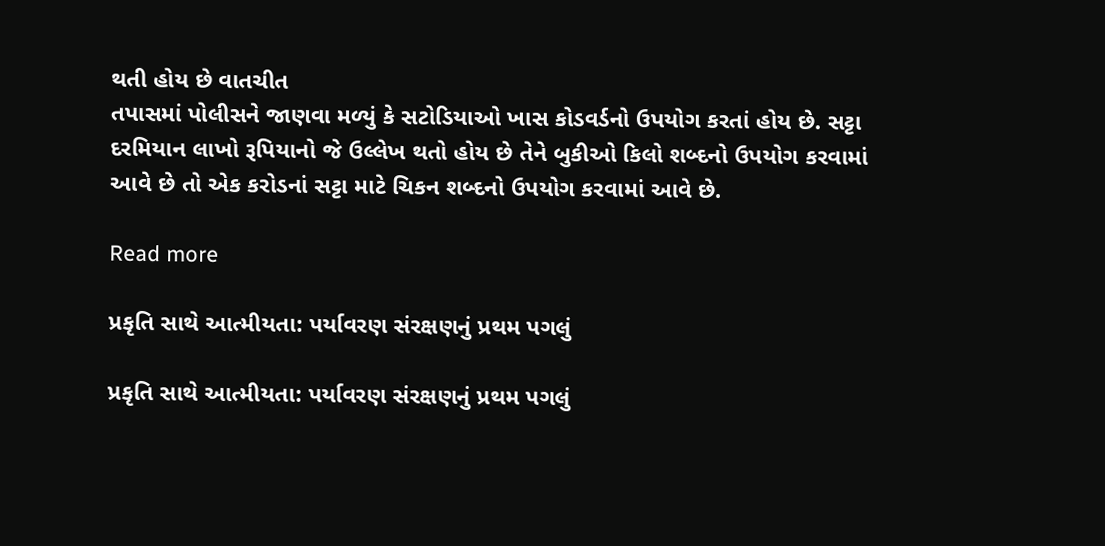થતી હોય છે વાતચીત
તપાસમાં પોલીસને જાણવા મળ્યું કે સટોડિયાઓ ખાસ કોડવર્ડનો ઉપયોગ કરતાં હોય છે. સટ્ટા દરમિયાન લાખો રૂપિયાનો જે ઉલ્લેખ થતો હોય છે તેને બુકીઓ કિલો શબ્દનો ઉપયોગ કરવામાં આવે છે તો એક કરોડનાં સટ્ટા માટે ચિકન શબ્દનો ઉપયોગ કરવામાં આવે છે.

Read more

પ્રકૃતિ સાથે આત્મીયતા: પર્યાવરણ સંરક્ષણનું પ્રથમ પગલું

પ્રકૃતિ સાથે આત્મીયતા: પર્યાવરણ સંરક્ષણનું પ્રથમ પગલું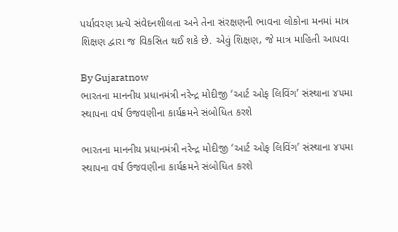પર્યાવરણ પ્રત્યે સંવેદનશીલતા અને તેના સંરક્ષણની ભાવના લોકોના મનમાં માત્ર શિક્ષણ દ્વારા જ વિકસિત થઈ શકે છે. એવું શિક્ષણ, જે માત્ર માહિતી આપવા

By Gujaratnow
ભારતના માનનીય પ્રધાનમંત્રી નરેન્દ્ર મોદીજી ‘આર્ટ ઓફ લિવિંગ’ સંસ્થાના ૪૫મા સ્થાપના વર્ષ ઉજવણીના કાર્યક્રમને સંબોધિત કરશે

ભારતના માનનીય પ્રધાનમંત્રી નરેન્દ્ર મોદીજી ‘આર્ટ ઓફ લિવિંગ’ સંસ્થાના ૪૫મા સ્થાપના વર્ષ ઉજવણીના કાર્યક્રમને સંબોધિત કરશે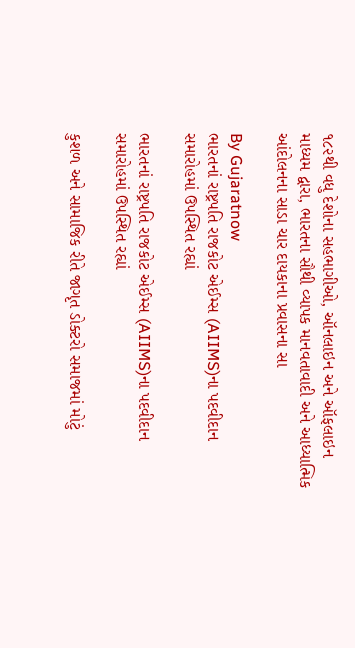૧૮૨થી વધુ દેશોના સહભાગીઓ, ઑનલાઇન અને ઑફલાઇન માધ્યમ દ્વારા, ભારતના સૌથી વ્યાપક માનવતાવાદી અને આધ્યાત્મિક આંદોલનના સાડા ચાર દાયકાના પ્રવાસના સા

By Gujaratnow
ભારતનાં રાષ્ટ્રપતિ રાજકોટ એઈમ્સ (AIIMS)ના પદવીદાન સમારોહમાં ઉપસ્થિત રહ્યાં

ભારતનાં રાષ્ટ્રપતિ રાજકોટ એઈમ્સ (AIIMS)ના પદવીદાન સમારોહમાં ઉપસ્થિત રહ્યાં

કુશળ અને સામાજિક રીતે જાગૃત ડોક્ટરો સમાજમાં મોટું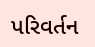પરિવર્તન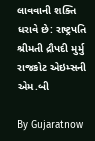લાવવાની શક્તિ ધરાવે છે: રાષ્ટ્રપતિ શ્રીમતી દ્રૌપદી મુર્મુ રાજકોટ એઇમ્સની એમ.બી

By Gujaratnow